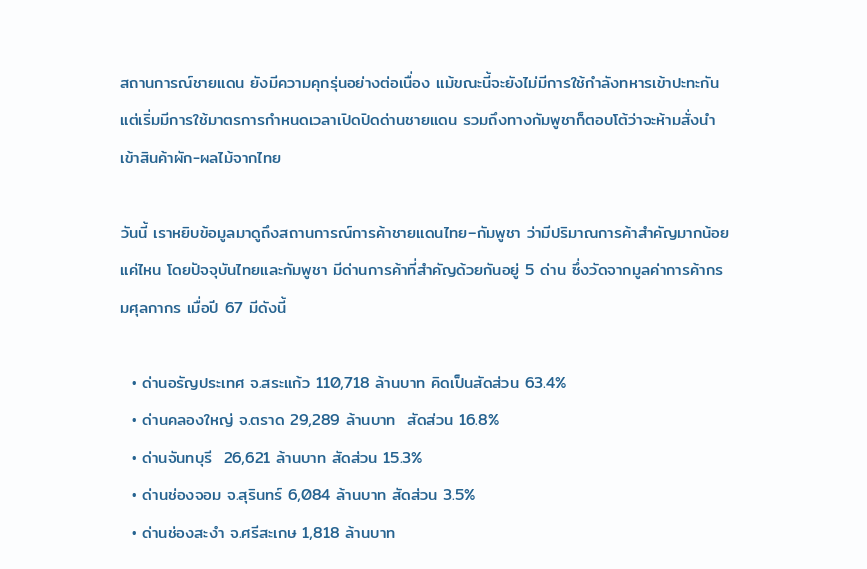สถานการณ์ชายแดน ยังมีความคุกรุ่นอย่างต่อเนื่อง แม้ขณะนี้จะยังไม่มีการใช้กำลังทหารเข้าปะทะกัน แต่เริ่มมีการใช้มาตรการกำหนดเวลาเปิดปิดด่านชายแดน รวมถึงทางกัมพูชาก็ตอบโต้ว่าจะห้ามสั่งนำเข้าสินค้าผัก-ผลไม้จากไทย

วันนี้ เราหยิบข้อมูลมาดูถึงสถานการณ์การค้าชายแดนไทย–กัมพูชา ว่ามีปริมาณการค้าสำคัญมากน้อยแค่ไหน โดยปัจจุบันไทยและกัมพูชา มีด่านการค้าที่สำคัญด้วยกันอยู่ 5 ด่าน ซึ่งวัดจากมูลค่าการค้ากรมศุลกากร เมื่อปี 67 มีดังนี้

  • ด่านอรัญประเทศ จ.สระแก้ว 110,718 ล้านบาท คิดเป็นสัดส่วน 63.4%
  • ด่านคลองใหญ่ จ.ตราด 29,289 ล้านบาท  สัดส่วน 16.8%
  • ด่านจันทบุรี  26,621 ล้านบาท สัดส่วน 15.3%
  • ด่านช่องจอม จ.สุรินทร์ 6,084 ล้านบาท สัดส่วน 3.5%
  • ด่านช่องสะงำ จ.ศรีสะเกษ 1,818 ล้านบาท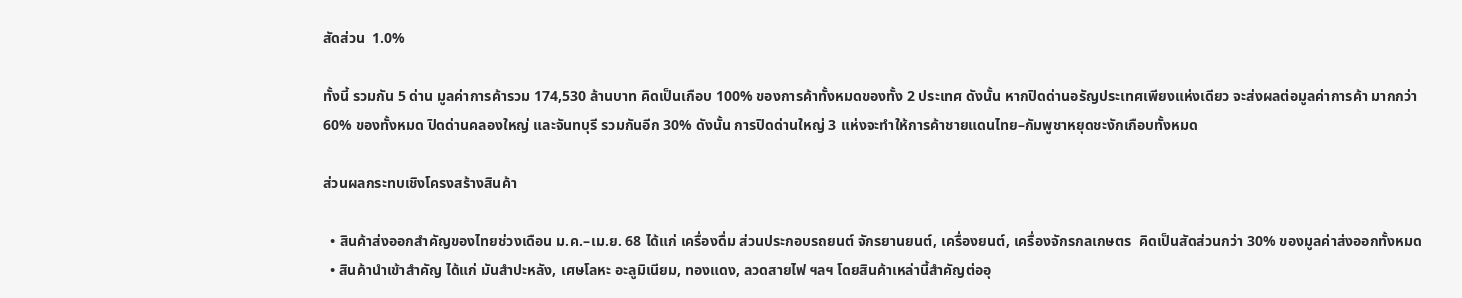สัดส่วน  1.0%

ทั้งนี้ รวมกัน 5 ด่าน มูลค่าการค้ารวม 174,530 ล้านบาท คิดเป็นเกือบ 100% ของการค้าทั้งหมดของทั้ง 2 ประเทศ ดังนั้น หากปิดด่านอรัญประเทศเพียงแห่งเดียว จะส่งผลต่อมูลค่าการค้า มากกว่า 60% ของทั้งหมด ปิดด่านคลองใหญ่ และจันทบุรี รวมกันอีก 30% ดังนั้น การปิดด่านใหญ่ 3 แห่งจะทำให้การค้าชายแดนไทย–กัมพูชาหยุดชะงักเกือบทั้งหมด

ส่วนผลกระทบเชิงโครงสร้างสินค้า

  • สินค้าส่งออกสำคัญของไทยช่วงเดือน ม.ค.–เม.ย. 68 ได้แก่ เครื่องดื่ม ส่วนประกอบรถยนต์ จักรยานยนต์, เครื่องยนต์, เครื่องจักรกลเกษตร  คิดเป็นสัดส่วนกว่า 30% ของมูลค่าส่งออกทั้งหมด
  • สินค้านำเข้าสำคัญ ได้แก่ มันสำปะหลัง, เศษโลหะ อะลูมิเนียม, ทองแดง, ลวดสายไฟ ฯลฯ โดยสินค้าเหล่านี้สำคัญต่ออุ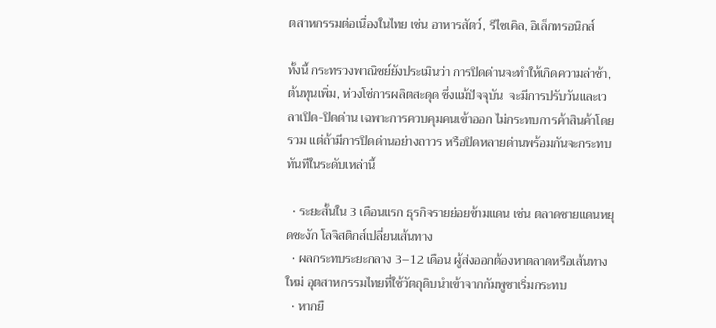ตสาหกรรมต่อเนื่องในไทย เช่น อาหารสัตว์, รีไซเคิล, อิเล็กทรอนิกส์

ทั้งนี้ กระทรวงพาณิชย์ยังประเมินว่า การปิดด่านจะทำให้เกิดความล่าช้า, ต้นทุนเพิ่ม, ห่วงโซ่การผลิตสะดุด ซึ่งแม้ปัจจุบัน  จะมีการปรับวันและเวลาเปิด-ปิดด่าน เฉพาะการควบคุมคนเข้าออก ไม่กระทบการค้าสินค้าโดยรวม แต่ถ้ามีการปิดด่านอย่างถาวร หรือปิดหลายด่านพร้อมกันจะกระทบทันทีในระดับเหล่านี้

  • ระยะสั้นใน 3 เดือนแรก ธุรกิจรายย่อยข้ามแดน เช่น ตลาดชายแดนหยุดชะงัก โลจิสติกส์เปลี่ยนเส้นทาง
  • ผลกระทบระยะกลาง 3–12 เดือน ผู้ส่งออกต้องหาตลาดหรือเส้นทางใหม่ อุตสาหกรรมไทยที่ใช้วัตถุดิบนำเข้าจากกัมพูชาเริ่มกระทบ
  • หากยื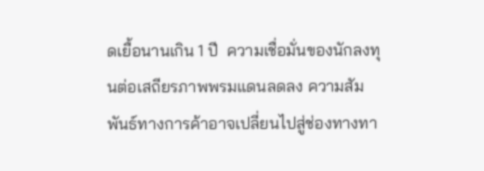ดเยื้อนานเกิน 1 ปี  ความเชื่อมั่นของนักลงทุนต่อเสถียรภาพพรมแดนลดลง ความสัมพันธ์ทางการค้าอาจเปลี่ยนไปสู่ช่องทางทา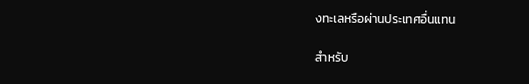งทะเลหรือผ่านประเทศอื่นแทน

สำหรับ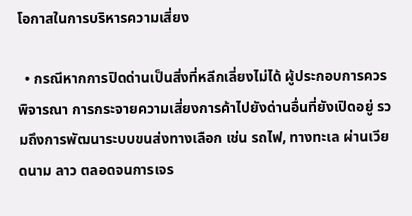โอกาสในการบริหารความเสี่ยง

  • กรณีหากการปิดด่านเป็นสิ่งที่หลีกเลี่ยงไม่ได้ ผู้ประกอบการควรพิจารณา การกระจายความเสี่ยงการค้าไปยังด่านอื่นที่ยังเปิดอยู่ รวมถึงการพัฒนาระบบขนส่งทางเลือก เช่น รถไฟ, ทางทะเล ผ่านเวียดนาม ลาว ตลอดจนการเจร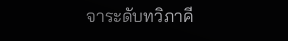จาระดับทวิภาคี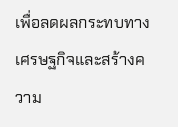เพื่อลดผลกระทบทางเศรษฐกิจและสร้างความ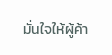มั่นใจให้ผู้ค้า